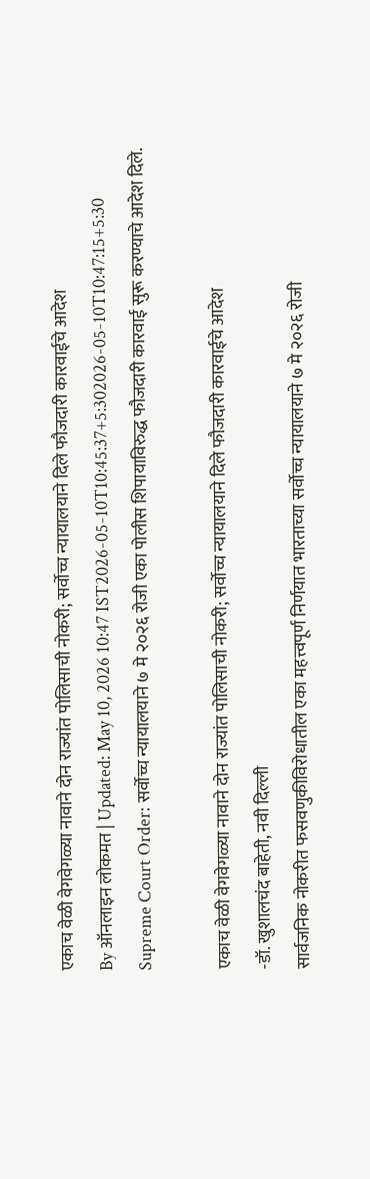एकाच वेळी वेगवेगळ्या नावाने दोन राज्यांत पोलिसाची नोकरी; सर्वोच्च न्यायालयाने दिले फौजदारी कारवाईचे आदेश
By ऑनलाइन लोकमत | Updated: May 10, 2026 10:47 IST2026-05-10T10:45:37+5:302026-05-10T10:47:15+5:30
Supreme Court Order: सर्वोच्च न्यायालयाने ७ मे २०२६ रोजी एका पोलीस शिपायाविरुद्ध फौजदारी कारवाई सुरू करण्याचे आदेश दिले.

एकाच वेळी वेगवेगळ्या नावाने दोन राज्यांत पोलिसाची नोकरी; सर्वोच्च न्यायालयाने दिले फौजदारी कारवाईचे आदेश
-डॉ. खुशालचंद बाहेती, नवी दिल्ली
सार्वजनिक नोकरीत फसवणुकीविरोधातील एका महत्त्वपूर्ण निर्णयात भारताच्या सर्वोच्च न्यायालयाने ७ मे २०२६ रोजी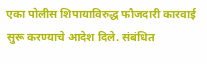एका पोलीस शिपायाविरुद्ध फौजदारी कारवाई सुरू करण्याचे आदेश दिले. संबंधित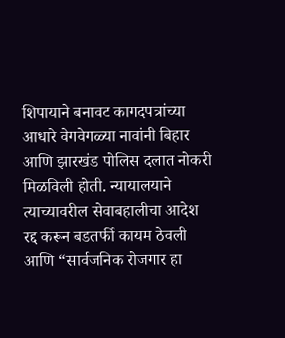शिपायाने बनावट कागदपत्रांच्या आधारे वेगवेगळ्या नावांनी बिहार आणि झारखंड पोलिस दलात नोकरी मिळविली होती. न्यायालयाने त्याच्यावरील सेवाबहालीचा आदेश रद्द करून बडतर्फी कायम ठेवली आणि “सार्वजनिक रोजगार हा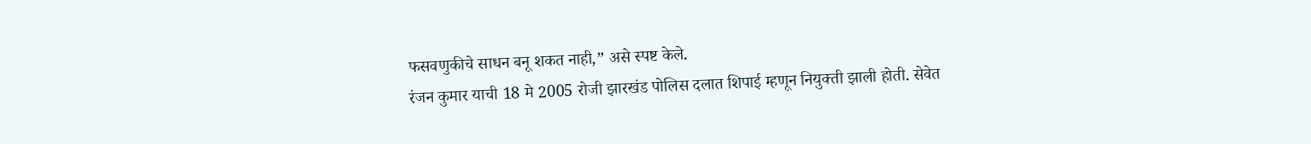फसवणुकीचे साधन बनू शकत नाही,” असे स्पष्ट केले.
रंजन कुमार याची 18 मे 2005 रोजी झारखंड पोलिस दलात शिपाई म्हणून नियुक्ती झाली होती. सेवेत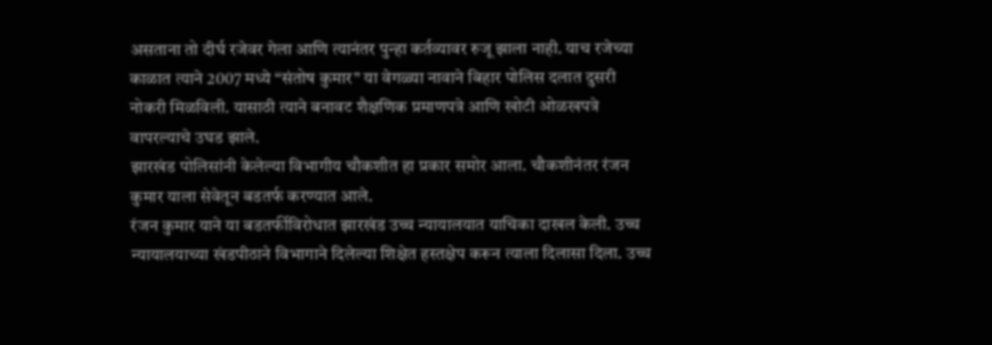असताना तो दीर्घ रजेवर गेला आणि त्यानंतर पुन्हा कर्तव्यावर रुजू झाला नाही. याच रजेच्या काळात त्याने 2007 मध्ये “संतोष कुमार” या वेगळ्या नावाने बिहार पोलिस दलात दुसरी नोकरी मिळविली. यासाठी त्याने बनावट शैक्षणिक प्रमाणपत्रे आणि खोटी ओळखपत्रे वापरल्याचे उघड झाले.
झारखंड पोलिसांनी केलेल्या विभागीय चौकशीत हा प्रकार समोर आला. चौकशीनंतर रंजन कुमार याला सेवेतून बडतर्फ करण्यात आले.
रंजन कुमार याने या बडतर्फीविरोधात झारखंड उच्च न्यायालयात याचिका दाखल केली. उच्च न्यायालयाच्या खंडपीठाने विभागाने दिलेल्या शिक्षेत हस्तक्षेप करून त्याला दिलासा दिला. उच्च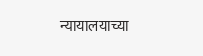न्यायालयाच्या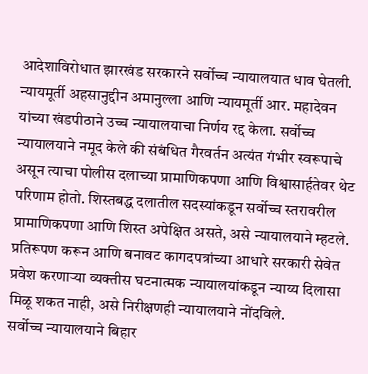आदेशाविरोधात झारखंड सरकारने सर्वोच्च न्यायालयात धाव घेतली.
न्यायमूर्ती अहसानुद्दीन अमानुल्ला आणि न्यायमूर्ती आर. महादेवन यांच्या खंडपीठाने उच्च न्यायालयाचा निर्णय रद्द केला. सर्वोच्च न्यायालयाने नमूद केले की संबंधित गैरवर्तन अत्यंत गंभीर स्वरूपाचे असून त्याचा पोलीस दलाच्या प्रामाणिकपणा आणि विश्वासार्हतेवर थेट परिणाम होतो. शिस्तबद्ध दलातील सदस्यांकडून सर्वोच्च स्तरावरील प्रामाणिकपणा आणि शिस्त अपेक्षित असते, असे न्यायालयाने म्हटले.
प्रतिरूपण करून आणि बनावट कागदपत्रांच्या आधारे सरकारी सेवेत प्रवेश करणाऱ्या व्यक्तीस घटनात्मक न्यायालयांकडून न्याय्य दिलासा मिळू शकत नाही, असे निरीक्षणही न्यायालयाने नोंदविले.
सर्वोच्च न्यायालयाने बिहार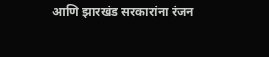आणि झारखंड सरकारांना रंजन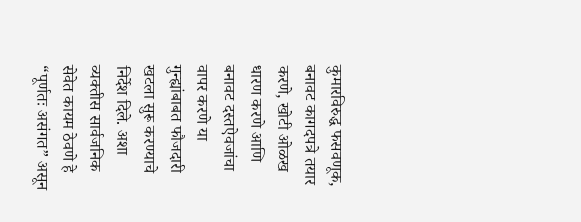कुमारविरुद्ध फसवणूक, बनावट कागदपत्रे तयार करणे, खोटी ओळख धारण करणे आणि बनावट दस्तऐवजांचा वापर करणे या गुन्ह्यांबाबत फौजदारी खटला सुरू करण्याचे निर्देश दिले. अशा व्यक्तीस सार्वजनिक सेवेत कायम ठेवणे हे “पूर्णतः असंगत” असून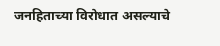जनहिताच्या विरोधात असल्याचे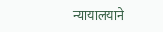न्यायालयाने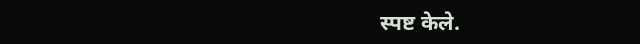स्पष्ट केले.